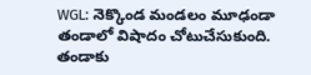WGL: నెక్కొండ మండలం మూఢండా తండాలో విషాదం చోటుచేసుకుంది. తండాకు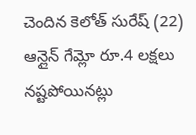చెందిన కెలోత్ సురేష్ (22) ఆన్లైన్ గేమ్లో రూ.4 లక్షలు నష్టపోయినట్లు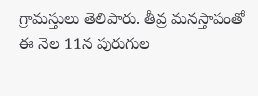గ్రామస్తులు తెలిపారు. తీవ్ర మనస్తాపంతో ఈ నెల 11న పురుగుల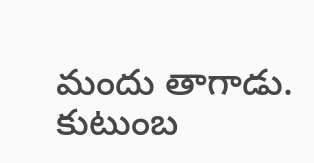మందు తాగాడు. కుటుంబ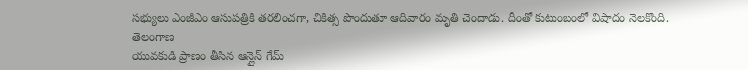సభ్యులు ఎంజీఎం ఆసుపత్రికి తరలించగా, చికిత్స పొందుతూ ఆదివారం మృతి చెందాడు. దీంతో కుటుంబంలో విషాదం నెలకొంది.
తెలంగాణ
యువకుడి ప్రాణం తీసిన ఆన్లైన్ గేమ్